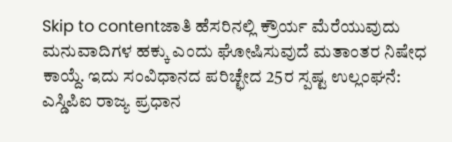Skip to contentಜಾತಿ ಹೆಸರಿನಲ್ಲಿ ಕ್ರೌರ್ಯ ಮೆರೆಯುವುದು ಮನುವಾದಿಗಳ ಹಕ್ಕು ಎಂದು ಘೋಷಿಸುವುದೆ ಮತಾಂತರ ನಿಷೇಧ ಕಾಯ್ದೆ. ಇದು ಸಂವಿಧಾನದ ಪರಿಚ್ಛೇದ 25ರ ಸ್ಪಷ್ಟ ಉಲ್ಲಂಘನೆ:
ಎಸ್ಡಿಪಿಐ ರಾಜ್ಯ ಪ್ರಧಾನ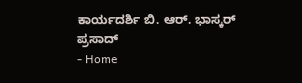ಕಾರ್ಯದರ್ಶಿ ಬಿ. ಆರ್. ಭಾಸ್ಕರ್ ಪ್ರಸಾದ್
- Home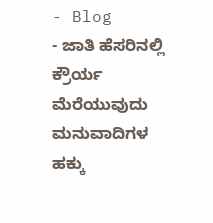- Blog
- ಜಾತಿ ಹೆಸರಿನಲ್ಲಿ ಕ್ರೌರ್ಯ ಮೆರೆಯುವುದು ಮನುವಾದಿಗಳ ಹಕ್ಕು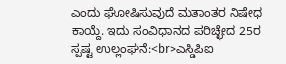ಎಂದು ಘೋಷಿಸುವುದೆ ಮತಾಂತರ ನಿಷೇಧ ಕಾಯ್ದೆ. ಇದು ಸಂವಿಧಾನದ ಪರಿಚ್ಛೇದ 25ರ ಸ್ಪಷ್ಟ ಉಲ್ಲಂಘನೆ:<br>ಎಸ್ಡಿಪಿಐ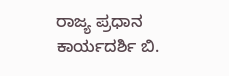ರಾಜ್ಯ ಪ್ರಧಾನ ಕಾರ್ಯದರ್ಶಿ ಬಿ.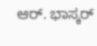ಆರ್. ಭಾಸ್ಕರ್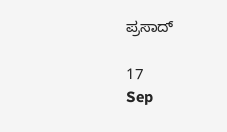ಪ್ರಸಾದ್

17
Sep